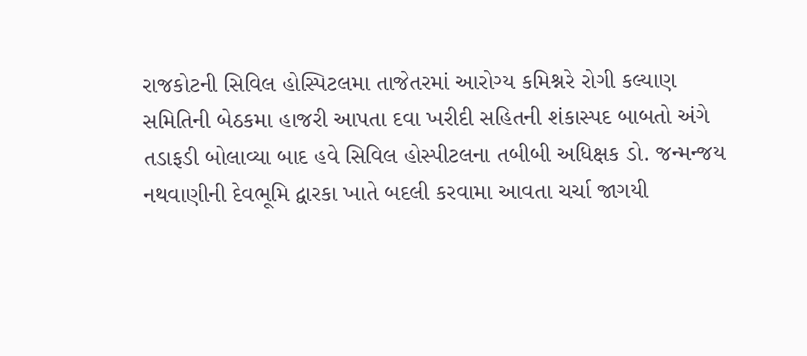રાજકોટની સિવિલ હોસ્પિટલમા તાજેતરમાં આરોગ્ય કમિશ્નરે રોગી કલ્યાણ સમિતિની બેઠકમા હાજરી આપતા દવા ખરીદી સહિતની શંકાસ્પદ બાબતો અંગે તડાફડી બોલાવ્યા બાદ હવે સિવિલ હોસ્પીટલના તબીબી અધિક્ષક ડો. જન્મન્જય નથવાણીની દેવભૂમિ દ્વારકા ખાતે બદલી કરવામા આવતા ચર્ચા જાગયી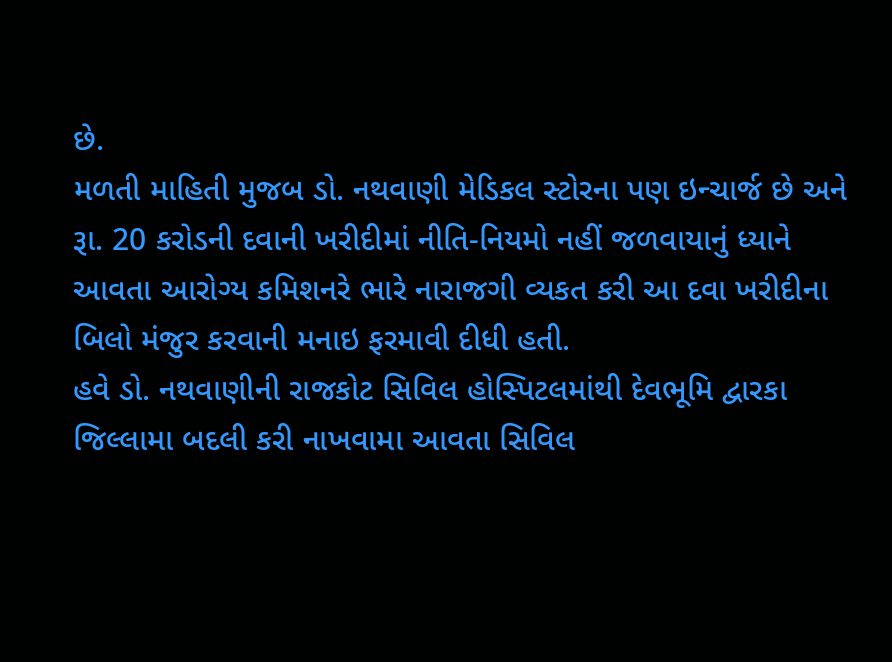છે.
મળતી માહિતી મુજબ ડો. નથવાણી મેડિકલ સ્ટોરના પણ ઇન્ચાર્જ છે અને રૂા. 20 કરોડની દવાની ખરીદીમાં નીતિ-નિયમો નહીં જળવાયાનું ધ્યાને આવતા આરોગ્ય કમિશનરે ભારે નારાજગી વ્યકત કરી આ દવા ખરીદીના બિલો મંજુર કરવાની મનાઇ ફરમાવી દીધી હતી.
હવે ડો. નથવાણીની રાજકોટ સિવિલ હોસ્પિટલમાંથી દેવભૂમિ દ્વારકા જિલ્લામા બદલી કરી નાખવામા આવતા સિવિલ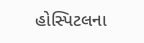હોસ્પિટલના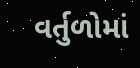વર્તુળોમાં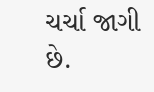ચર્ચા જાગી છે.